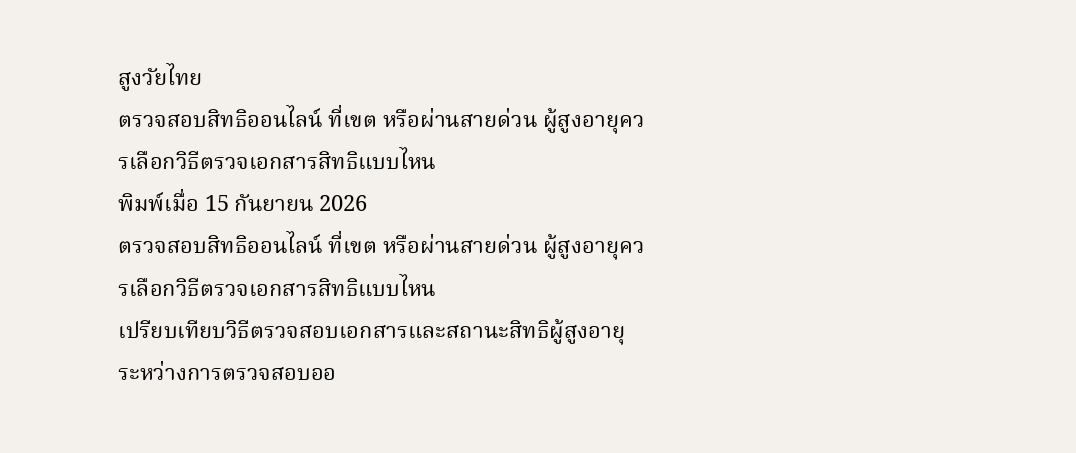สูงวัยไทย
ตรวจสอบสิทธิออนไลน์ ที่เขต หรือผ่านสายด่วน ผู้สูงอายุควรเลือกวิธีตรวจเอกสารสิทธิแบบไหน
พิมพ์เมื่อ 15 กันยายน 2026
ตรวจสอบสิทธิออนไลน์ ที่เขต หรือผ่านสายด่วน ผู้สูงอายุควรเลือกวิธีตรวจเอกสารสิทธิแบบไหน
เปรียบเทียบวิธีตรวจสอบเอกสารและสถานะสิทธิผู้สูงอายุ ระหว่างการตรวจสอบออ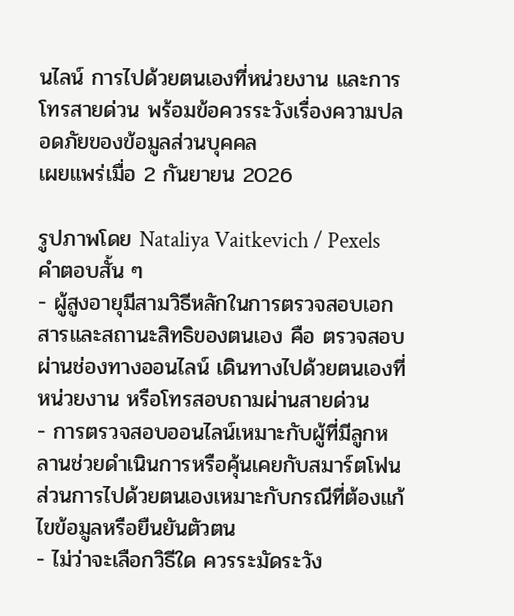นไลน์ การไปด้วยตนเองที่หน่วยงาน และการโทรสายด่วน พร้อมข้อควรระวังเรื่องความปลอดภัยของข้อมูลส่วนบุคคล
เผยแพร่เมื่อ 2 กันยายน 2026

รูปภาพโดย Nataliya Vaitkevich / Pexels
คำตอบสั้น ๆ
- ผู้สูงอายุมีสามวิธีหลักในการตรวจสอบเอกสารและสถานะสิทธิของตนเอง คือ ตรวจสอบผ่านช่องทางออนไลน์ เดินทางไปด้วยตนเองที่หน่วยงาน หรือโทรสอบถามผ่านสายด่วน
- การตรวจสอบออนไลน์เหมาะกับผู้ที่มีลูกหลานช่วยดำเนินการหรือคุ้นเคยกับสมาร์ตโฟน ส่วนการไปด้วยตนเองเหมาะกับกรณีที่ต้องแก้ไขข้อมูลหรือยืนยันตัวตน
- ไม่ว่าจะเลือกวิธีใด ควรระมัดระวัง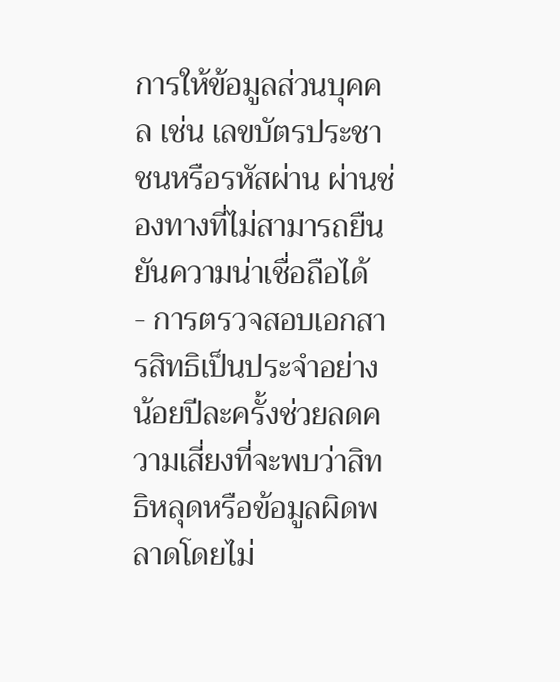การให้ข้อมูลส่วนบุคคล เช่น เลขบัตรประชาชนหรือรหัสผ่าน ผ่านช่องทางที่ไม่สามารถยืนยันความน่าเชื่อถือได้
- การตรวจสอบเอกสารสิทธิเป็นประจำอย่างน้อยปีละครั้งช่วยลดความเสี่ยงที่จะพบว่าสิทธิหลุดหรือข้อมูลผิดพลาดโดยไม่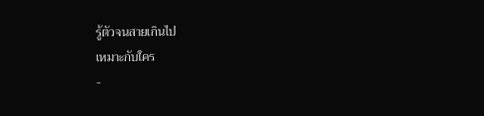รู้ตัวจนสายเกินไป
เหมาะกับใคร
-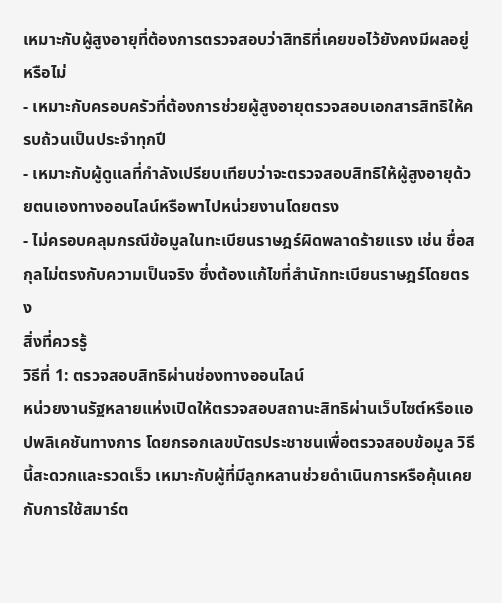เหมาะกับผู้สูงอายุที่ต้องการตรวจสอบว่าสิทธิที่เคยขอไว้ยังคงมีผลอยู่หรือไม่
- เหมาะกับครอบครัวที่ต้องการช่วยผู้สูงอายุตรวจสอบเอกสารสิทธิให้ครบถ้วนเป็นประจำทุกปี
- เหมาะกับผู้ดูแลที่กำลังเปรียบเทียบว่าจะตรวจสอบสิทธิให้ผู้สูงอายุด้วยตนเองทางออนไลน์หรือพาไปหน่วยงานโดยตรง
- ไม่ครอบคลุมกรณีข้อมูลในทะเบียนราษฎร์ผิดพลาดร้ายแรง เช่น ชื่อสกุลไม่ตรงกับความเป็นจริง ซึ่งต้องแก้ไขที่สำนักทะเบียนราษฎร์โดยตรง
สิ่งที่ควรรู้
วิธีที่ 1: ตรวจสอบสิทธิผ่านช่องทางออนไลน์
หน่วยงานรัฐหลายแห่งเปิดให้ตรวจสอบสถานะสิทธิผ่านเว็บไซต์หรือแอปพลิเคชันทางการ โดยกรอกเลขบัตรประชาชนเพื่อตรวจสอบข้อมูล วิธีนี้สะดวกและรวดเร็ว เหมาะกับผู้ที่มีลูกหลานช่วยดำเนินการหรือคุ้นเคยกับการใช้สมาร์ต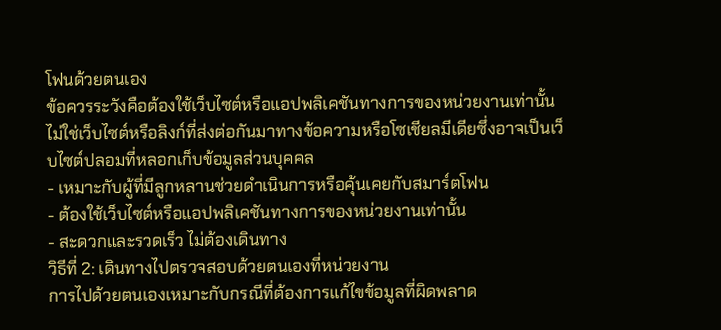โฟนด้วยตนเอง
ข้อควรระวังคือต้องใช้เว็บไซต์หรือแอปพลิเคชันทางการของหน่วยงานเท่านั้น ไม่ใช่เว็บไซต์หรือลิงก์ที่ส่งต่อกันมาทางข้อความหรือโซเชียลมีเดียซึ่งอาจเป็นเว็บไซต์ปลอมที่หลอกเก็บข้อมูลส่วนบุคคล
- เหมาะกับผู้ที่มีลูกหลานช่วยดำเนินการหรือคุ้นเคยกับสมาร์ตโฟน
- ต้องใช้เว็บไซต์หรือแอปพลิเคชันทางการของหน่วยงานเท่านั้น
- สะดวกและรวดเร็ว ไม่ต้องเดินทาง
วิธีที่ 2: เดินทางไปตรวจสอบด้วยตนเองที่หน่วยงาน
การไปด้วยตนเองเหมาะกับกรณีที่ต้องการแก้ไขข้อมูลที่ผิดพลาด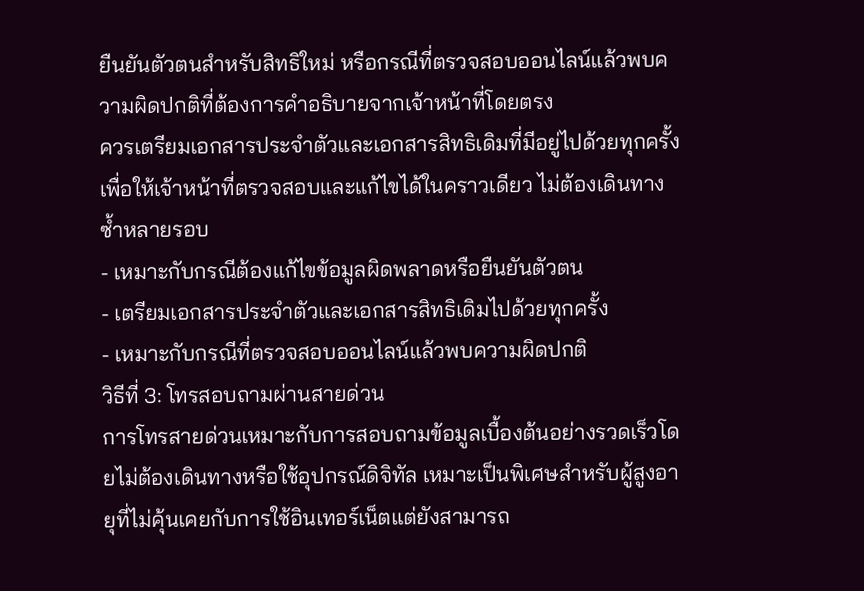ยืนยันตัวตนสำหรับสิทธิใหม่ หรือกรณีที่ตรวจสอบออนไลน์แล้วพบความผิดปกติที่ต้องการคำอธิบายจากเจ้าหน้าที่โดยตรง
ควรเตรียมเอกสารประจำตัวและเอกสารสิทธิเดิมที่มีอยู่ไปด้วยทุกครั้ง เพื่อให้เจ้าหน้าที่ตรวจสอบและแก้ไขได้ในคราวเดียว ไม่ต้องเดินทางซ้ำหลายรอบ
- เหมาะกับกรณีต้องแก้ไขข้อมูลผิดพลาดหรือยืนยันตัวตน
- เตรียมเอกสารประจำตัวและเอกสารสิทธิเดิมไปด้วยทุกครั้ง
- เหมาะกับกรณีที่ตรวจสอบออนไลน์แล้วพบความผิดปกติ
วิธีที่ 3: โทรสอบถามผ่านสายด่วน
การโทรสายด่วนเหมาะกับการสอบถามข้อมูลเบื้องต้นอย่างรวดเร็วโดยไม่ต้องเดินทางหรือใช้อุปกรณ์ดิจิทัล เหมาะเป็นพิเศษสำหรับผู้สูงอายุที่ไม่คุ้นเคยกับการใช้อินเทอร์เน็ตแต่ยังสามารถ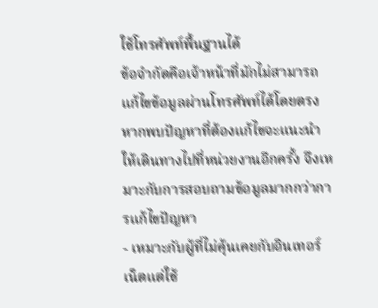ใช้โทรศัพท์พื้นฐานได้
ข้อจำกัดคือเจ้าหน้าที่มักไม่สามารถแก้ไขข้อมูลผ่านโทรศัพท์ได้โดยตรง หากพบปัญหาที่ต้องแก้ไขจะแนะนำให้เดินทางไปที่หน่วยงานอีกครั้ง จึงเหมาะกับการสอบถามข้อมูลมากกว่าการแก้ไขปัญหา
- เหมาะกับผู้ที่ไม่คุ้นเคยกับอินเทอร์เน็ตแต่ใช้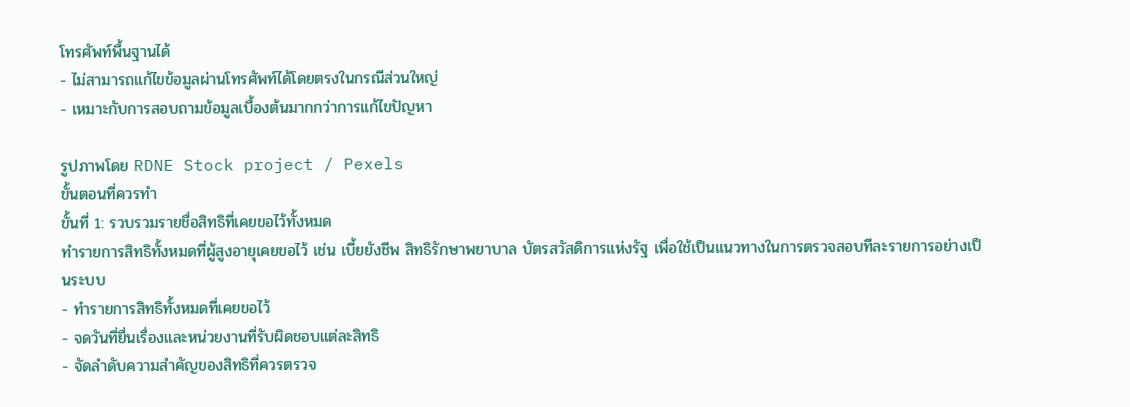โทรศัพท์พื้นฐานได้
- ไม่สามารถแก้ไขข้อมูลผ่านโทรศัพท์ได้โดยตรงในกรณีส่วนใหญ่
- เหมาะกับการสอบถามข้อมูลเบื้องต้นมากกว่าการแก้ไขปัญหา

รูปภาพโดย RDNE Stock project / Pexels
ขั้นตอนที่ควรทำ
ขั้นที่ 1: รวบรวมรายชื่อสิทธิที่เคยขอไว้ทั้งหมด
ทำรายการสิทธิทั้งหมดที่ผู้สูงอายุเคยขอไว้ เช่น เบี้ยยังชีพ สิทธิรักษาพยาบาล บัตรสวัสดิการแห่งรัฐ เพื่อใช้เป็นแนวทางในการตรวจสอบทีละรายการอย่างเป็นระบบ
- ทำรายการสิทธิทั้งหมดที่เคยขอไว้
- จดวันที่ยื่นเรื่องและหน่วยงานที่รับผิดชอบแต่ละสิทธิ
- จัดลำดับความสำคัญของสิทธิที่ควรตรวจ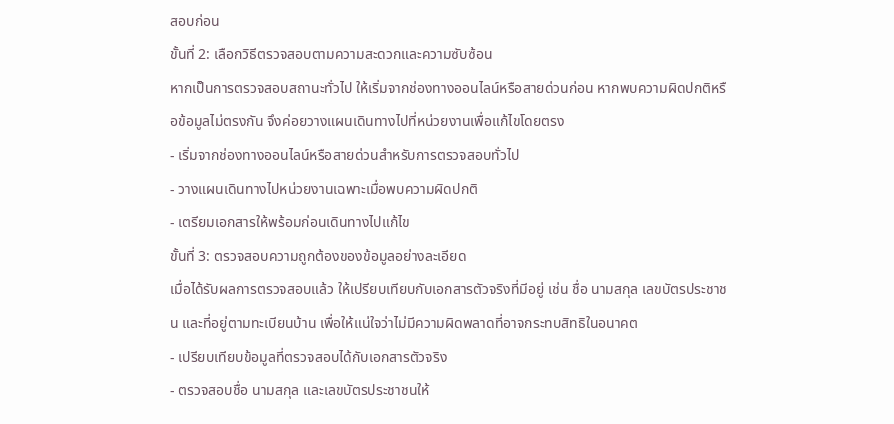สอบก่อน
ขั้นที่ 2: เลือกวิธีตรวจสอบตามความสะดวกและความซับซ้อน
หากเป็นการตรวจสอบสถานะทั่วไป ให้เริ่มจากช่องทางออนไลน์หรือสายด่วนก่อน หากพบความผิดปกติหรือข้อมูลไม่ตรงกัน จึงค่อยวางแผนเดินทางไปที่หน่วยงานเพื่อแก้ไขโดยตรง
- เริ่มจากช่องทางออนไลน์หรือสายด่วนสำหรับการตรวจสอบทั่วไป
- วางแผนเดินทางไปหน่วยงานเฉพาะเมื่อพบความผิดปกติ
- เตรียมเอกสารให้พร้อมก่อนเดินทางไปแก้ไข
ขั้นที่ 3: ตรวจสอบความถูกต้องของข้อมูลอย่างละเอียด
เมื่อได้รับผลการตรวจสอบแล้ว ให้เปรียบเทียบกับเอกสารตัวจริงที่มีอยู่ เช่น ชื่อ นามสกุล เลขบัตรประชาชน และที่อยู่ตามทะเบียนบ้าน เพื่อให้แน่ใจว่าไม่มีความผิดพลาดที่อาจกระทบสิทธิในอนาคต
- เปรียบเทียบข้อมูลที่ตรวจสอบได้กับเอกสารตัวจริง
- ตรวจสอบชื่อ นามสกุล และเลขบัตรประชาชนให้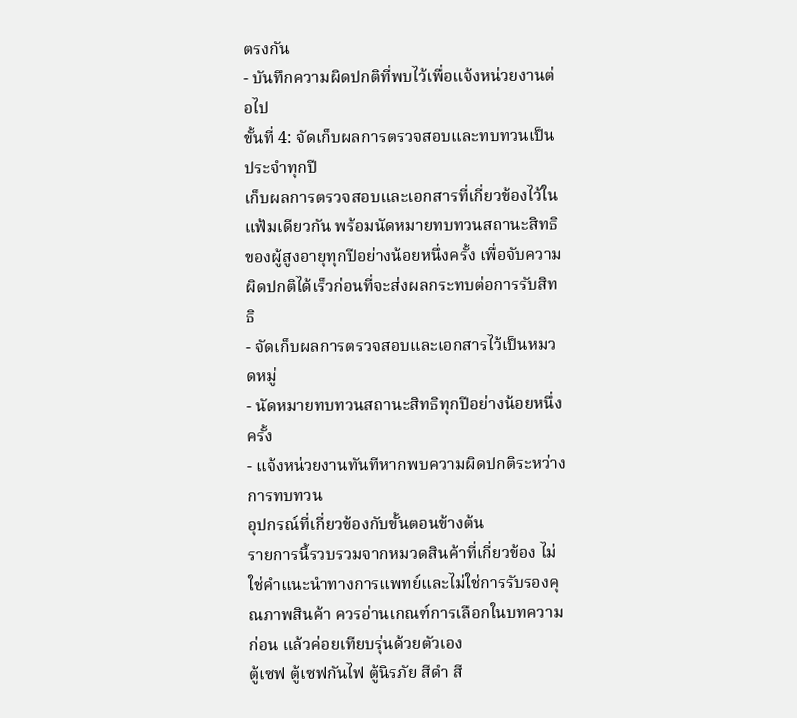ตรงกัน
- บันทึกความผิดปกติที่พบไว้เพื่อแจ้งหน่วยงานต่อไป
ขั้นที่ 4: จัดเก็บผลการตรวจสอบและทบทวนเป็นประจำทุกปี
เก็บผลการตรวจสอบและเอกสารที่เกี่ยวข้องไว้ในแฟ้มเดียวกัน พร้อมนัดหมายทบทวนสถานะสิทธิของผู้สูงอายุทุกปีอย่างน้อยหนึ่งครั้ง เพื่อจับความผิดปกติได้เร็วก่อนที่จะส่งผลกระทบต่อการรับสิทธิ
- จัดเก็บผลการตรวจสอบและเอกสารไว้เป็นหมวดหมู่
- นัดหมายทบทวนสถานะสิทธิทุกปีอย่างน้อยหนึ่งครั้ง
- แจ้งหน่วยงานทันทีหากพบความผิดปกติระหว่างการทบทวน
อุปกรณ์ที่เกี่ยวข้องกับขั้นตอนข้างต้น
รายการนี้รวบรวมจากหมวดสินค้าที่เกี่ยวข้อง ไม่ใช่คำแนะนำทางการแพทย์และไม่ใช่การรับรองคุณภาพสินค้า ควรอ่านเกณฑ์การเลือกในบทความก่อน แล้วค่อยเทียบรุ่นด้วยตัวเอง
ตู้เซฟ ตู้เซฟกันไฟ ตู้นิรภัย สีดำ สี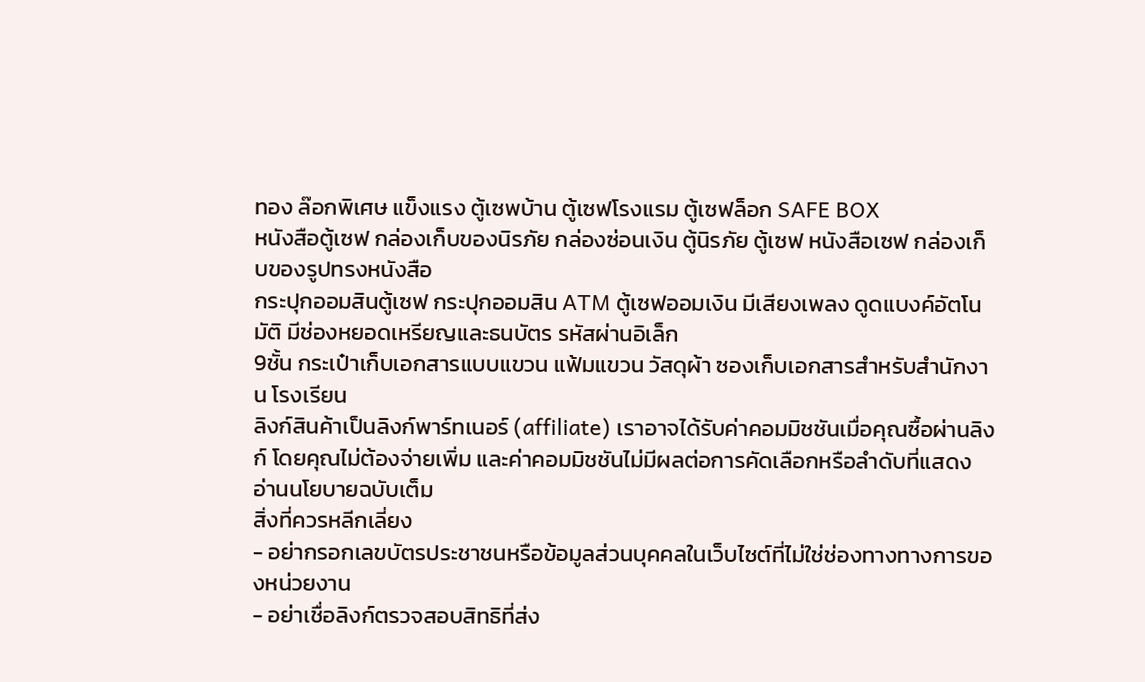ทอง ล๊อกพิเศษ แข็งแรง ตู้เซพบ้าน ตู้เซฟโรงแรม ตู้เซฟล็อก SAFE BOX
หนังสือตู้เซฟ กล่องเก็บของนิรภัย กล่องซ่อนเงิน ตู้นิรภัย ตู้เซฟ หนังสือเซฟ กล่องเก็บของรูปทรงหนังสือ
กระปุกออมสินตู้เซฟ กระปุกออมสิน ATM ตู้เซฟออมเงิน มีเสียงเพลง ดูดแบงค์อัตโนมัติ มีช่องหยอดเหรียญและธนบัตร รหัสผ่านอิเล็ก
9ชั้น กระเป๋าเก็บเอกสารแบบแขวน แฟ้มแขวน วัสดุผ้า ซองเก็บเอกสารสำหรับสํานักงาน โรงเรียน
ลิงก์สินค้าเป็นลิงก์พาร์ทเนอร์ (affiliate) เราอาจได้รับค่าคอมมิชชันเมื่อคุณซื้อผ่านลิงก์ โดยคุณไม่ต้องจ่ายเพิ่ม และค่าคอมมิชชันไม่มีผลต่อการคัดเลือกหรือลำดับที่แสดง อ่านนโยบายฉบับเต็ม
สิ่งที่ควรหลีกเลี่ยง
- อย่ากรอกเลขบัตรประชาชนหรือข้อมูลส่วนบุคคลในเว็บไซต์ที่ไม่ใช่ช่องทางทางการของหน่วยงาน
- อย่าเชื่อลิงก์ตรวจสอบสิทธิที่ส่ง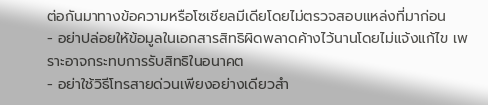ต่อกันมาทางข้อความหรือโซเชียลมีเดียโดยไม่ตรวจสอบแหล่งที่มาก่อน
- อย่าปล่อยให้ข้อมูลในเอกสารสิทธิผิดพลาดค้างไว้นานโดยไม่แจ้งแก้ไข เพราะอาจกระทบการรับสิทธิในอนาคต
- อย่าใช้วิธีโทรสายด่วนเพียงอย่างเดียวสำ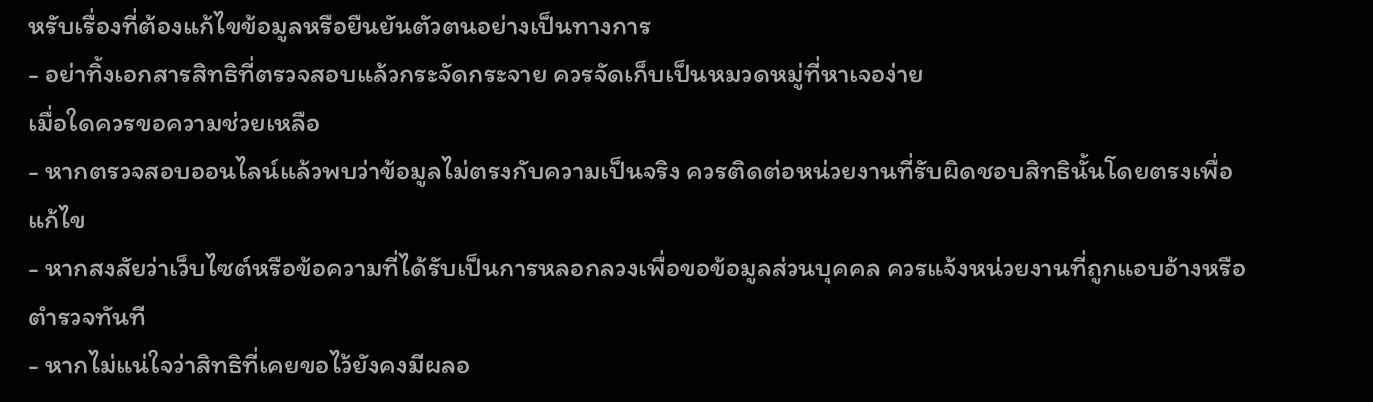หรับเรื่องที่ต้องแก้ไขข้อมูลหรือยืนยันตัวตนอย่างเป็นทางการ
- อย่าทิ้งเอกสารสิทธิที่ตรวจสอบแล้วกระจัดกระจาย ควรจัดเก็บเป็นหมวดหมู่ที่หาเจอง่าย
เมื่อใดควรขอความช่วยเหลือ
- หากตรวจสอบออนไลน์แล้วพบว่าข้อมูลไม่ตรงกับความเป็นจริง ควรติดต่อหน่วยงานที่รับผิดชอบสิทธินั้นโดยตรงเพื่อแก้ไข
- หากสงสัยว่าเว็บไซต์หรือข้อความที่ได้รับเป็นการหลอกลวงเพื่อขอข้อมูลส่วนบุคคล ควรแจ้งหน่วยงานที่ถูกแอบอ้างหรือตำรวจทันที
- หากไม่แน่ใจว่าสิทธิที่เคยขอไว้ยังคงมีผลอ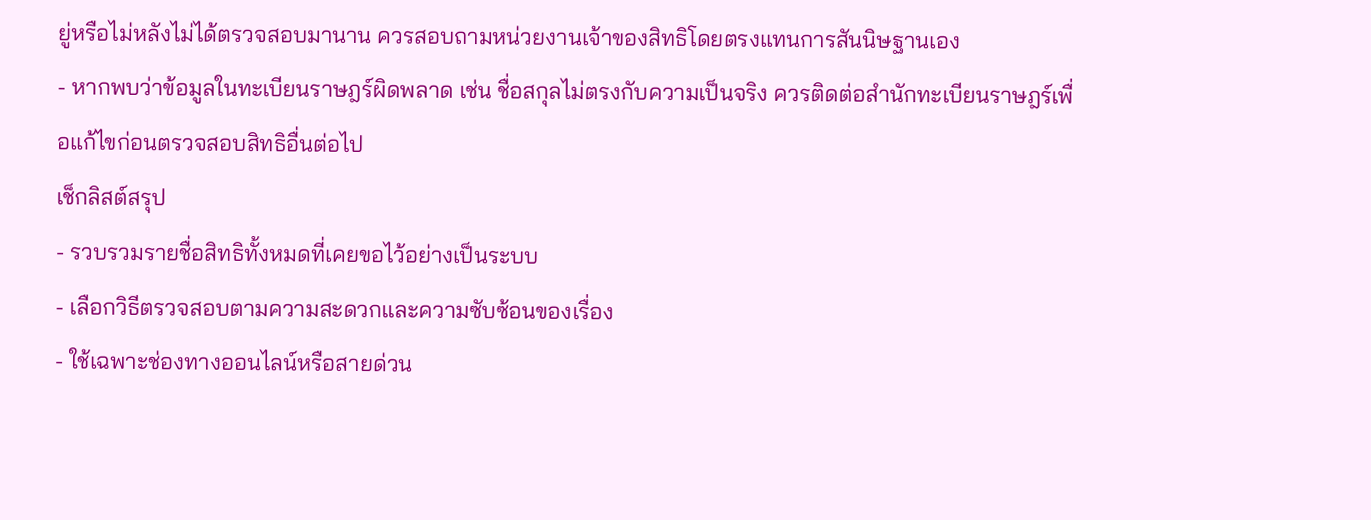ยู่หรือไม่หลังไม่ได้ตรวจสอบมานาน ควรสอบถามหน่วยงานเจ้าของสิทธิโดยตรงแทนการสันนิษฐานเอง
- หากพบว่าข้อมูลในทะเบียนราษฎร์ผิดพลาด เช่น ชื่อสกุลไม่ตรงกับความเป็นจริง ควรติดต่อสำนักทะเบียนราษฎร์เพื่อแก้ไขก่อนตรวจสอบสิทธิอื่นต่อไป
เช็กลิสต์สรุป
- รวบรวมรายชื่อสิทธิทั้งหมดที่เคยขอไว้อย่างเป็นระบบ
- เลือกวิธีตรวจสอบตามความสะดวกและความซับซ้อนของเรื่อง
- ใช้เฉพาะช่องทางออนไลน์หรือสายด่วน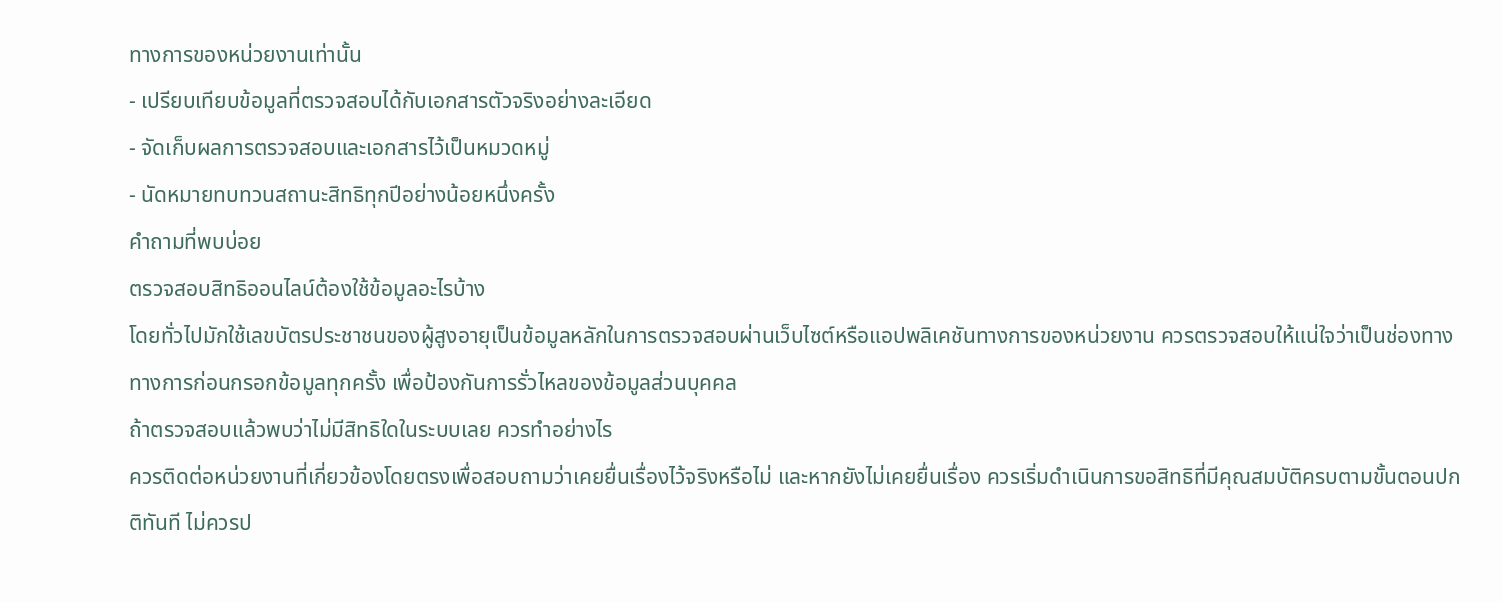ทางการของหน่วยงานเท่านั้น
- เปรียบเทียบข้อมูลที่ตรวจสอบได้กับเอกสารตัวจริงอย่างละเอียด
- จัดเก็บผลการตรวจสอบและเอกสารไว้เป็นหมวดหมู่
- นัดหมายทบทวนสถานะสิทธิทุกปีอย่างน้อยหนึ่งครั้ง
คำถามที่พบบ่อย
ตรวจสอบสิทธิออนไลน์ต้องใช้ข้อมูลอะไรบ้าง
โดยทั่วไปมักใช้เลขบัตรประชาชนของผู้สูงอายุเป็นข้อมูลหลักในการตรวจสอบผ่านเว็บไซต์หรือแอปพลิเคชันทางการของหน่วยงาน ควรตรวจสอบให้แน่ใจว่าเป็นช่องทางทางการก่อนกรอกข้อมูลทุกครั้ง เพื่อป้องกันการรั่วไหลของข้อมูลส่วนบุคคล
ถ้าตรวจสอบแล้วพบว่าไม่มีสิทธิใดในระบบเลย ควรทำอย่างไร
ควรติดต่อหน่วยงานที่เกี่ยวข้องโดยตรงเพื่อสอบถามว่าเคยยื่นเรื่องไว้จริงหรือไม่ และหากยังไม่เคยยื่นเรื่อง ควรเริ่มดำเนินการขอสิทธิที่มีคุณสมบัติครบตามขั้นตอนปกติทันที ไม่ควรป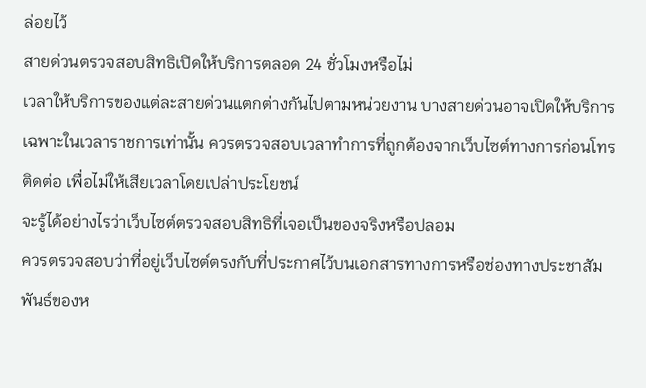ล่อยไว้
สายด่วนตรวจสอบสิทธิเปิดให้บริการตลอด 24 ชั่วโมงหรือไม่
เวลาให้บริการของแต่ละสายด่วนแตกต่างกันไปตามหน่วยงาน บางสายด่วนอาจเปิดให้บริการเฉพาะในเวลาราชการเท่านั้น ควรตรวจสอบเวลาทำการที่ถูกต้องจากเว็บไซต์ทางการก่อนโทรติดต่อ เพื่อไม่ให้เสียเวลาโดยเปล่าประโยชน์
จะรู้ได้อย่างไรว่าเว็บไซต์ตรวจสอบสิทธิที่เจอเป็นของจริงหรือปลอม
ควรตรวจสอบว่าที่อยู่เว็บไซต์ตรงกับที่ประกาศไว้บนเอกสารทางการหรือช่องทางประชาสัมพันธ์ของห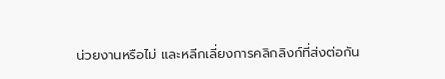น่วยงานหรือไม่ และหลีกเลี่ยงการคลิกลิงก์ที่ส่งต่อกัน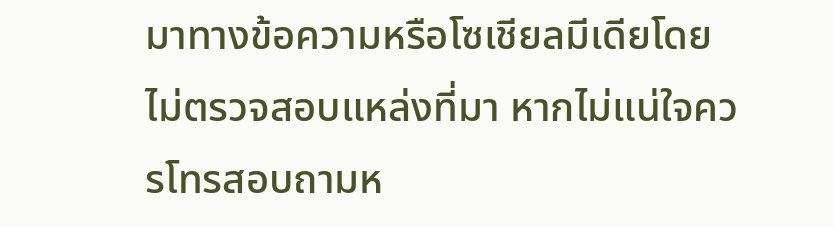มาทางข้อความหรือโซเชียลมีเดียโดยไม่ตรวจสอบแหล่งที่มา หากไม่แน่ใจควรโทรสอบถามห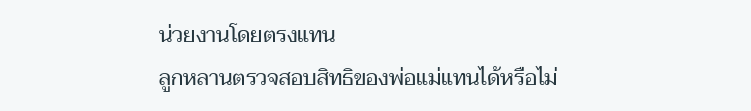น่วยงานโดยตรงแทน
ลูกหลานตรวจสอบสิทธิของพ่อแม่แทนได้หรือไม่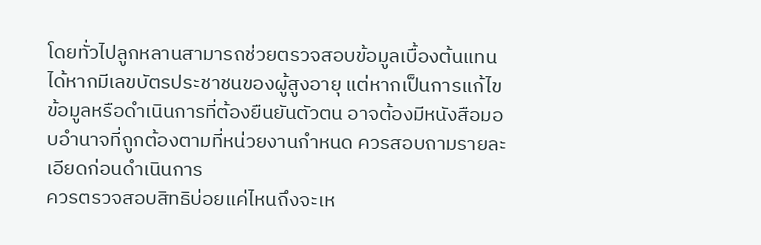โดยทั่วไปลูกหลานสามารถช่วยตรวจสอบข้อมูลเบื้องต้นแทนได้หากมีเลขบัตรประชาชนของผู้สูงอายุ แต่หากเป็นการแก้ไขข้อมูลหรือดำเนินการที่ต้องยืนยันตัวตน อาจต้องมีหนังสือมอบอำนาจที่ถูกต้องตามที่หน่วยงานกำหนด ควรสอบถามรายละเอียดก่อนดำเนินการ
ควรตรวจสอบสิทธิบ่อยแค่ไหนถึงจะเห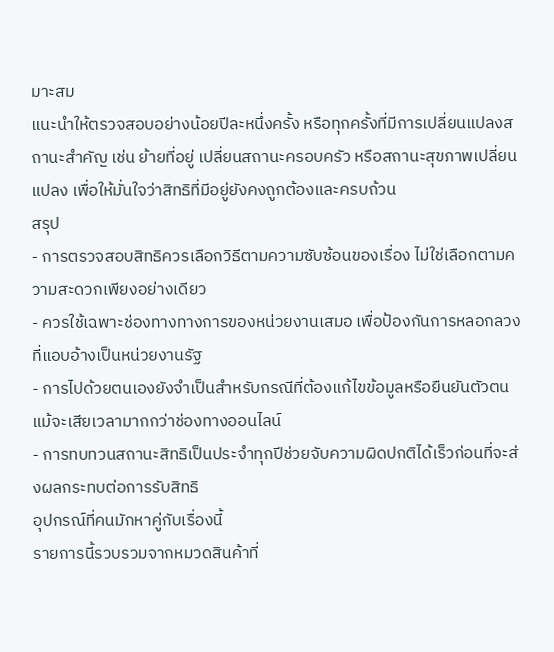มาะสม
แนะนำให้ตรวจสอบอย่างน้อยปีละหนึ่งครั้ง หรือทุกครั้งที่มีการเปลี่ยนแปลงสถานะสำคัญ เช่น ย้ายที่อยู่ เปลี่ยนสถานะครอบครัว หรือสถานะสุขภาพเปลี่ยนแปลง เพื่อให้มั่นใจว่าสิทธิที่มีอยู่ยังคงถูกต้องและครบถ้วน
สรุป
- การตรวจสอบสิทธิควรเลือกวิธีตามความซับซ้อนของเรื่อง ไม่ใช่เลือกตามความสะดวกเพียงอย่างเดียว
- ควรใช้เฉพาะช่องทางทางการของหน่วยงานเสมอ เพื่อป้องกันการหลอกลวงที่แอบอ้างเป็นหน่วยงานรัฐ
- การไปด้วยตนเองยังจำเป็นสำหรับกรณีที่ต้องแก้ไขข้อมูลหรือยืนยันตัวตน แม้จะเสียเวลามากกว่าช่องทางออนไลน์
- การทบทวนสถานะสิทธิเป็นประจำทุกปีช่วยจับความผิดปกติได้เร็วก่อนที่จะส่งผลกระทบต่อการรับสิทธิ
อุปกรณ์ที่คนมักหาคู่กับเรื่องนี้
รายการนี้รวบรวมจากหมวดสินค้าที่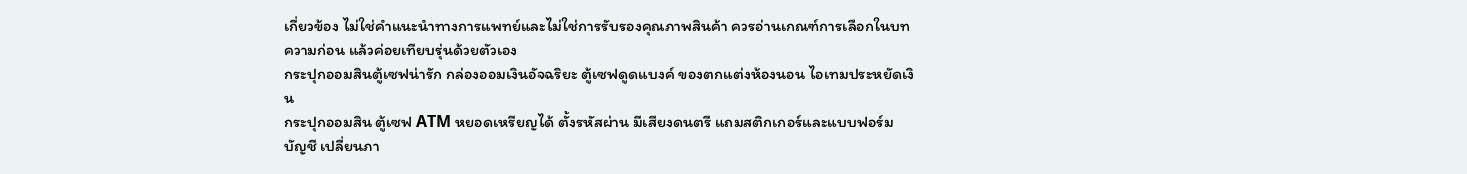เกี่ยวข้อง ไม่ใช่คำแนะนำทางการแพทย์และไม่ใช่การรับรองคุณภาพสินค้า ควรอ่านเกณฑ์การเลือกในบทความก่อน แล้วค่อยเทียบรุ่นด้วยตัวเอง
กระปุกออมสินตู้เซฟน่ารัก กล่องออมเงินอัจฉริยะ ตู้เซฟดูดแบงค์ ของตกแต่งห้องนอน ไอเทมประหยัดเงิน
กระปุกออมสิน ตู้เซฟ ATM หยอดเหรียญได้ ตั้งรหัสผ่าน มีเสียงดนตรี แถมสติกเกอร์และแบบฟอร์มบัญชี เปลี่ยนภา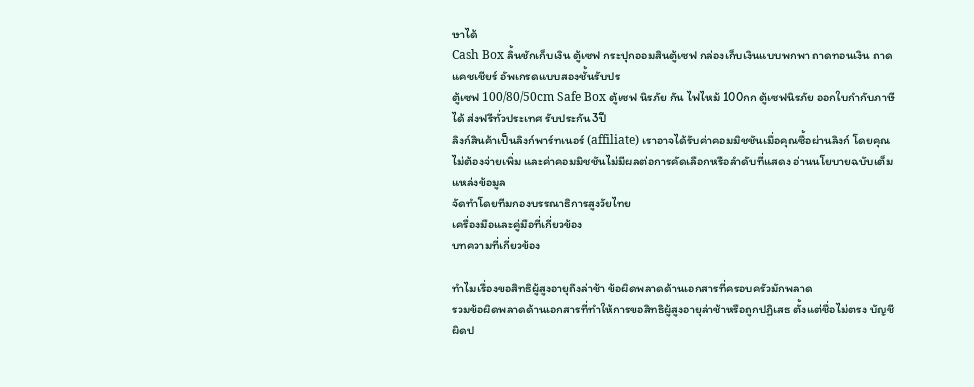ษาได้
Cash Box ลิ้นชักเก็บเงิน ตู้เซฟ กระปุกออมสินตู้เซฟ กล่องเก็บเงินแบบพกพา ถาดทอนเงิน ถาดแคชเชียร์ อัพเกรดแบบสองชั้นรับปร
ตู้เซฟ 100/80/50cm Safe Box ตู้เซฟ นิรภัย กัน ไฟไหม้ 100กก ตู้เซฟนิรภัย ออกใบกำกับภาษีได้ ส่งฟรีทั่วประเทศ รับประกัน3ปี
ลิงก์สินค้าเป็นลิงก์พาร์ทเนอร์ (affiliate) เราอาจได้รับค่าคอมมิชชันเมื่อคุณซื้อผ่านลิงก์ โดยคุณไม่ต้องจ่ายเพิ่ม และค่าคอมมิชชันไม่มีผลต่อการคัดเลือกหรือลำดับที่แสดง อ่านนโยบายฉบับเต็ม
แหล่งข้อมูล
จัดทำโดยทีมกองบรรณาธิการสูงวัยไทย
เครื่องมือและคู่มือที่เกี่ยวข้อง
บทความที่เกี่ยวข้อง

ทำไมเรื่องขอสิทธิผู้สูงอายุถึงล่าช้า ข้อผิดพลาดด้านเอกสารที่ครอบครัวมักพลาด
รวมข้อผิดพลาดด้านเอกสารที่ทำให้การขอสิทธิผู้สูงอายุล่าช้าหรือถูกปฏิเสธ ตั้งแต่ชื่อไม่ตรง บัญชีผิดป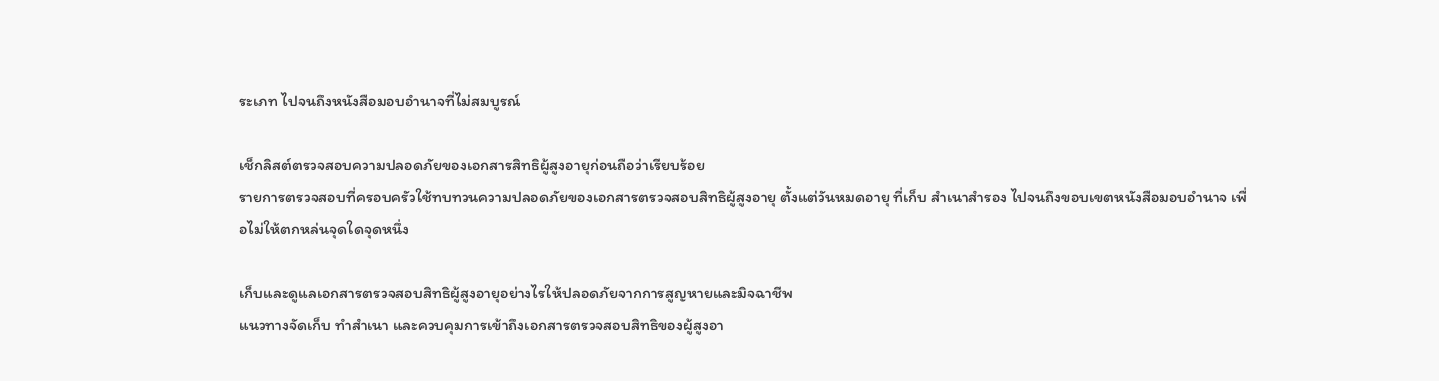ระเภท ไปจนถึงหนังสือมอบอำนาจที่ไม่สมบูรณ์

เช็กลิสต์ตรวจสอบความปลอดภัยของเอกสารสิทธิผู้สูงอายุก่อนถือว่าเรียบร้อย
รายการตรวจสอบที่ครอบครัวใช้ทบทวนความปลอดภัยของเอกสารตรวจสอบสิทธิผู้สูงอายุ ตั้งแต่วันหมดอายุ ที่เก็บ สำเนาสำรอง ไปจนถึงขอบเขตหนังสือมอบอำนาจ เพื่อไม่ให้ตกหล่นจุดใดจุดหนึ่ง

เก็บและดูแลเอกสารตรวจสอบสิทธิผู้สูงอายุอย่างไรให้ปลอดภัยจากการสูญหายและมิจฉาชีพ
แนวทางจัดเก็บ ทำสำเนา และควบคุมการเข้าถึงเอกสารตรวจสอบสิทธิของผู้สูงอา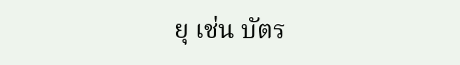ยุ เช่น บัตร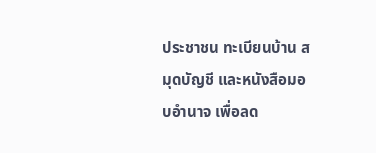ประชาชน ทะเบียนบ้าน สมุดบัญชี และหนังสือมอบอำนาจ เพื่อลด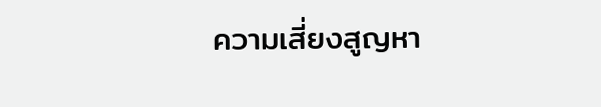ความเสี่ยงสูญหา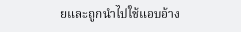ยและถูกนำไปใช้แอบอ้าง